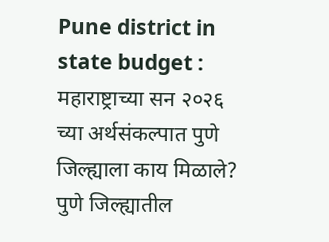Pune district in state budget : महाराष्ट्राच्या सन २०२६ च्या अर्थसंकल्पात पुणे जिल्ह्याला काय मिळाले?
पुणे जिल्ह्यातील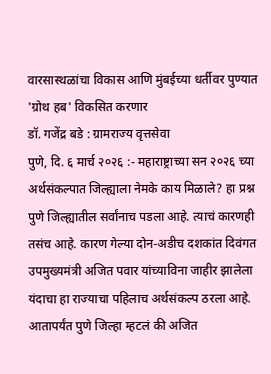वारसास्थळांचा विकास आणि मुंबईच्या धर्तीवर पुण्यात 'ग्रोथ हब' विकसित करणार
डॉ. गजेंद्र बडे : ग्रामराज्य वृत्तसेवा
पुणे, दि. ६ मार्च २०२६ :- महाराष्ट्राच्या सन २०२६ च्या अर्थसंकल्पात जिल्ह्याला नेमके काय मिळाले? हा प्रश्न पुणे जिल्ह्यातील सर्वांनाच पडला आहे. त्याचं कारणही तसंच आहे. कारण गेल्या दोन-अडीच दशकांत दिवंगत उपमुख्यमंत्री अजित पवार यांच्याविना जाहीर झालेला यंदाचा हा राज्याचा पहिलाच अर्थसंकल्प ठरला आहे. आतापर्यंत पुणे जिल्हा म्हटलं की अजित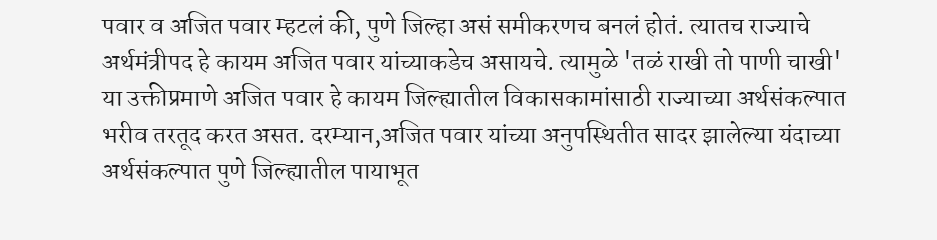पवार व अजित पवार म्हटलं की, पुणे जिल्हा असं समीकरणच बनलं होतं. त्यातच राज्याचे अर्थमंत्रीपद हे कायम अजित पवार यांच्याकडेच असायचे. त्यामुळे 'तळं राखी तो पाणी चाखी' या उक्तीप्रमाणे अजित पवार हे कायम जिल्ह्यातील विकासकामांसाठी राज्याच्या अर्थसंकल्पात भरीव तरतूद करत असत. दरम्यान,अजित पवार यांच्या अनुपस्थितीत सादर झालेल्या यंदाच्या अर्थसंकल्पात पुणे जिल्ह्यातील पायाभूत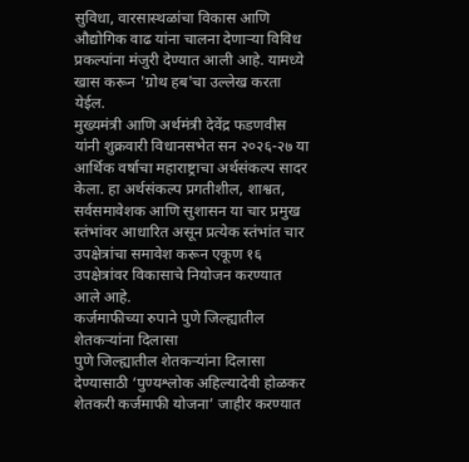सुविधा, वारसास्थळांचा विकास आणि औद्योगिक वाढ यांना चालना देणाऱ्या विविध प्रकल्पांना मंजुरी देण्यात आली आहे. यामध्ये खास करून 'ग्रोथ हब'चा उल्लेख करता येईल.
मुख्यमंत्री आणि अर्थमंत्री देवेंद्र फडणवीस यांनी शुक्रवारी विधानसभेत सन २०२६-२७ या आर्थिक वर्षाचा महाराष्ट्राचा अर्थसंकल्प सादर केला. हा अर्थसंकल्प प्रगतीशील, शाश्वत, सर्वसमावेशक आणि सुशासन या चार प्रमुख स्तंभांवर आधारित असून प्रत्येक स्तंभांत चार उपक्षेत्रांचा समावेश करून एकूण १६ उपक्षेत्रांवर विकासाचे नियोजन करण्यात आले आहे.
कर्जमाफीच्या रुपाने पुणे जिल्ह्यातील शेतकऱ्यांना दिलासा
पुणे जिल्ह्यातील शेतकऱ्यांना दिलासा देण्यासाठी ‘पुण्यश्लोक अहिल्यादेवी होळकर शेतकरी कर्जमाफी योजना’ जाहीर करण्यात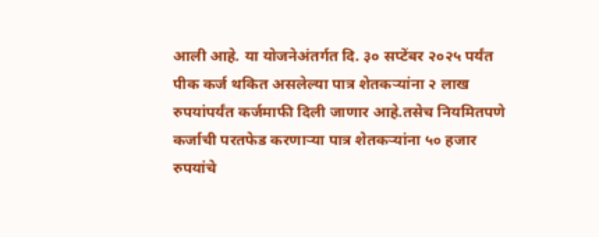आली आहे. या योजनेअंतर्गत दि. ३० सप्टेंबर २०२५ पर्यंत पीक कर्ज थकित असलेल्या पात्र शेतकऱ्यांना २ लाख रुपयांपर्यंत कर्जमाफी दिली जाणार आहे.तसेच नियमितपणे कर्जाची परतफेड करणाऱ्या पात्र शेतकऱ्यांना ५० हजार रुपयांचे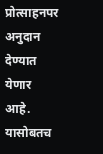प्रोत्साहनपर अनुदान देण्यात येणार आहे. यासोबतच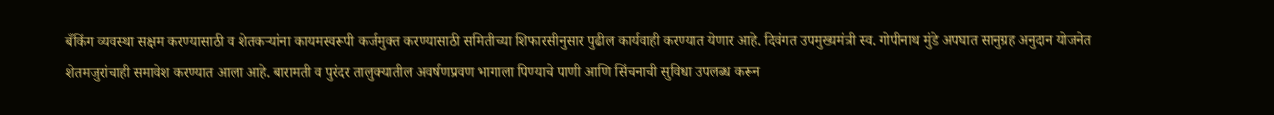बँकिंग व्यवस्था सक्षम करण्यासाठी व शेतकऱ्यांना कायमस्वरूपी कर्जमुक्त करण्यासाठी समितीच्या शिफारसीनुसार पुढील कार्यवाही करण्यात येणार आहे. दिवंगत उपमुख्यमंत्री स्व. गोपीनाथ मुंडे अपघात सानुग्रह अनुदान योजनेत शेतमजुरांचाही समावेश करण्यात आला आहे. बारामती व पुरंदर तालुक्यातील अवर्षणप्रवण भागाला पिण्याचे पाणी आणि सिंचनाची सुविधा उपलब्ध करून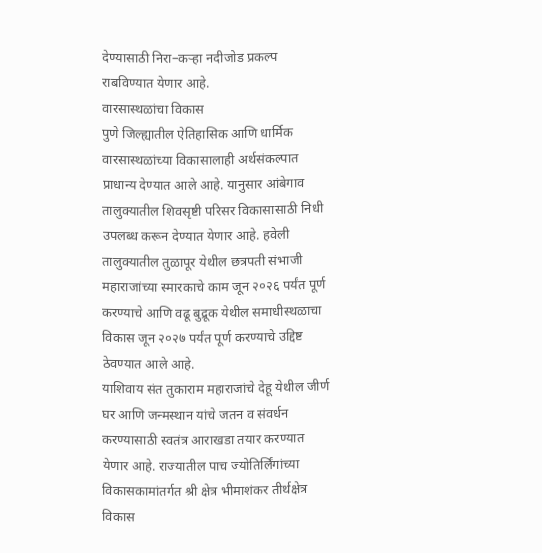देण्यासाठी निरा–कऱ्हा नदीजोड प्रकल्प राबविण्यात येणार आहे.
वारसास्थळांचा विकास
पुणे जिल्ह्यातील ऐतिहासिक आणि धार्मिक वारसास्थळांच्या विकासालाही अर्थसंकल्पात प्राधान्य देण्यात आले आहे. यानुसार आंबेगाव तालुक्यातील शिवसृष्टी परिसर विकासासाठी निधी उपलब्ध करून देण्यात येणार आहे. हवेली तालुक्यातील तुळापूर येथील छत्रपती संभाजी महाराजांच्या स्मारकाचे काम जून २०२६ पर्यंत पूर्ण करण्याचे आणि वढू बुद्रूक येथील समाधीस्थळाचा विकास जून २०२७ पर्यंत पूर्ण करण्याचे उद्दिष्ट ठेवण्यात आले आहे.
याशिवाय संत तुकाराम महाराजांचे देहू येथील जीर्ण घर आणि जन्मस्थान यांचे जतन व संवर्धन करण्यासाठी स्वतंत्र आराखडा तयार करण्यात येणार आहे. राज्यातील पाच ज्योतिर्लिंगांच्या विकासकामांतर्गत श्री क्षेत्र भीमाशंकर तीर्थक्षेत्र विकास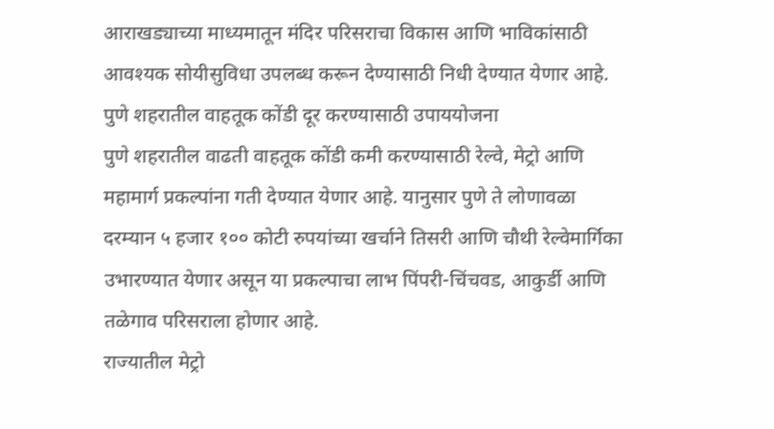आराखड्याच्या माध्यमातून मंदिर परिसराचा विकास आणि भाविकांसाठी आवश्यक सोयीसुविधा उपलब्ध करून देण्यासाठी निधी देण्यात येणार आहे.
पुणे शहरातील वाहतूक कोंडी दूर करण्यासाठी उपाययोजना
पुणे शहरातील वाढती वाहतूक कोंडी कमी करण्यासाठी रेल्वे, मेट्रो आणि महामार्ग प्रकल्पांना गती देण्यात येणार आहे. यानुसार पुणे ते लोणावळा दरम्यान ५ हजार १०० कोटी रुपयांच्या खर्चाने तिसरी आणि चौथी रेल्वेमार्गिका उभारण्यात येणार असून या प्रकल्पाचा लाभ पिंपरी-चिंचवड, आकुर्डी आणि तळेगाव परिसराला होणार आहे.
राज्यातील मेट्रो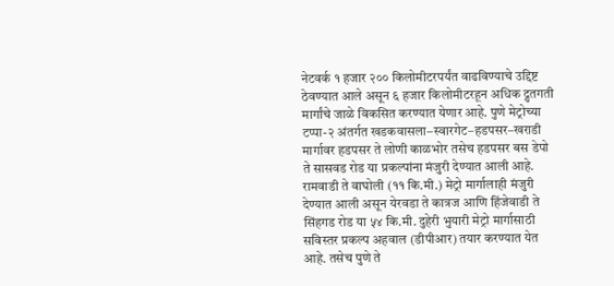नेटवर्क १ हजार २०० किलोमीटरपर्यंत वाढविण्याचे उद्दिष्ट ठेवण्यात आले असून ६ हजार किलोमीटरहून अधिक द्रुतगती मार्गांचे जाळे विकसित करण्यात येणार आहे. पुणे मेट्रोच्या टप्पा-२ अंतर्गत खडकवासला–स्वारगेट–हडपसर–खराडी मार्गावर हडपसर ते लोणी काळभोर तसेच हडपसर बस डेपो ते सासवड रोड या प्रकल्पांना मंजुरी देण्यात आली आहे. रामवाडी ते वाघोली (११ कि.मी.) मेट्रो मार्गालाही मंजुरी देण्यात आली असून येरवडा ते कात्रज आणि हिंजेवाडी ते सिंहगड रोड या ५४ कि.मी. दुहेरी भुयारी मेट्रो मार्गासाठी सविस्तर प्रकल्प अहवाल (डीपीआर) तयार करण्यात येत आहे. तसेच पुणे ते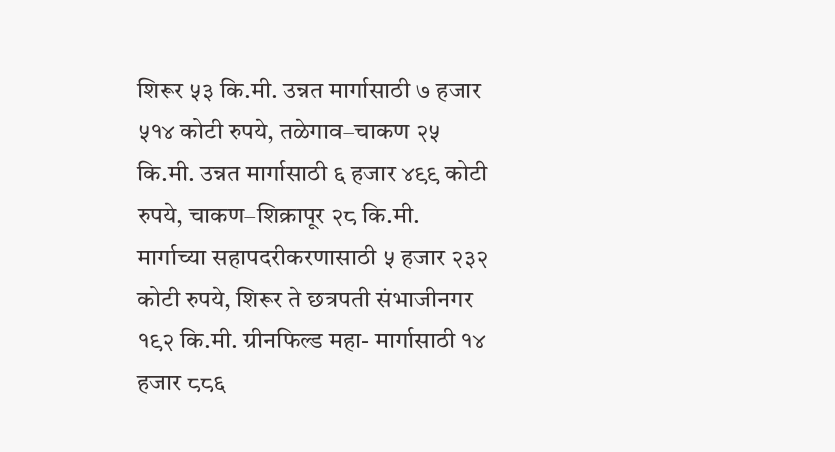शिरूर ५३ कि.मी. उन्नत मार्गासाठी ७ हजार ५१४ कोटी रुपये, तळेगाव–चाकण २५ कि.मी. उन्नत मार्गासाठी ६ हजार ४९९ कोटी रुपये, चाकण–शिक्रापूर २८ कि.मी. मार्गाच्या सहापदरीकरणासाठी ५ हजार २३२ कोटी रुपये, शिरूर ते छत्रपती संभाजीनगर १९२ कि.मी. ग्रीनफिल्ड महा- मार्गासाठी १४ हजार ८८६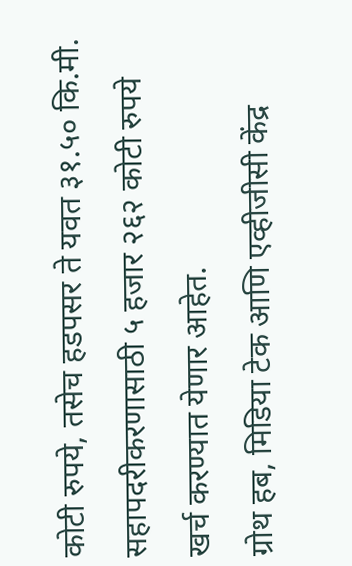कोटी रुपये, तसेच हडपसर ते यवत ३१.५० कि.मी. सहापदरीकरणासाठी ५ हजार २६२ कोटी रुपये खर्च करण्यात येणार आहेत.
ग्रोथ हब, मिडिया टेक आणि एव्हीजीसी केंद्र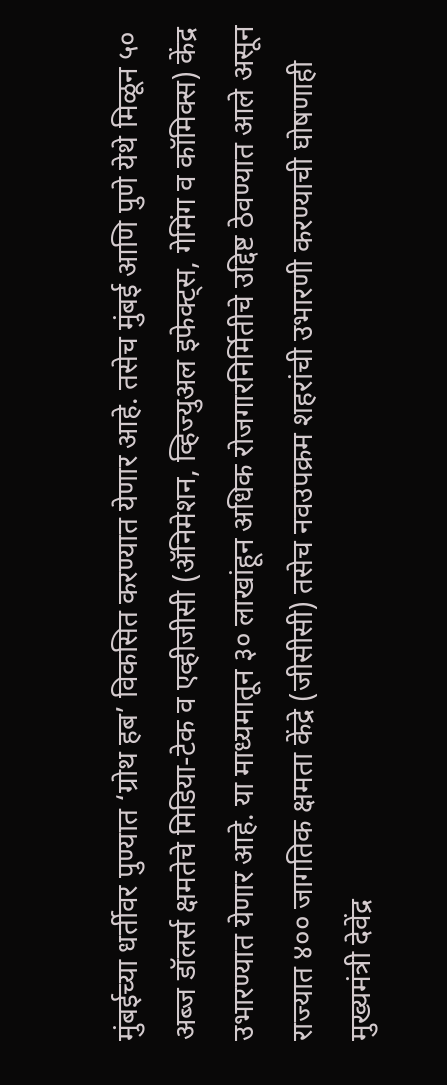मुंबईच्या धर्तीवर पुण्यात ‘ग्रोथ हब’ विकसित करण्यात येणार आहे. तसेच मुंबई आणि पुणे येथे मिळून ५० अब्ज डॉलर्स क्षमतेचे मिडिया-टेक व एव्हीजीसी (ॲनिमेशन, व्हिज्युअल इफेक्ट्स, गेमिंग व कॉमिक्स) केंद्र उभारण्यात येणार आहे. या माध्यमातून ३० लाखांहून अधिक रोजगारनिर्मितीचे उद्दिष्ट ठेवण्यात आले असून राज्यात ४०० जागतिक क्षमता केंद्रे (जीसीसी) तसेच नवउपक्रम शहरांची उभारणी करण्याची घोषणाही मुख्यमंत्री देवेंद्र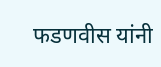फडणवीस यांनी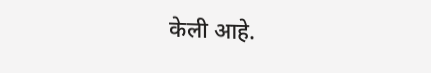केली आहे.